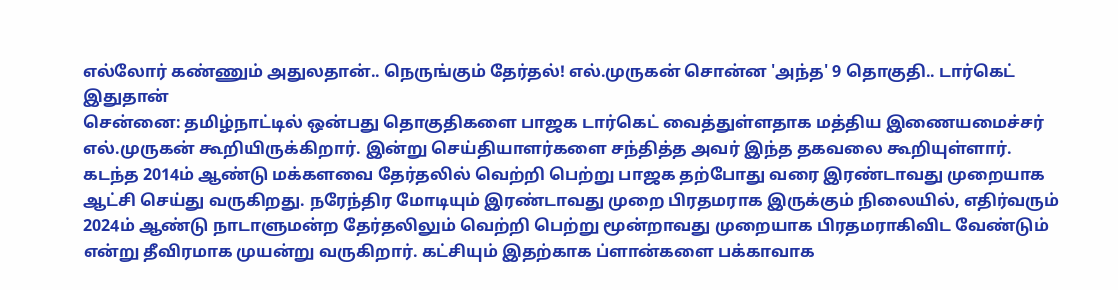எல்லோர் கண்ணும் அதுலதான்.. நெருங்கும் தேர்தல்! எல்.முருகன் சொன்ன 'அந்த' 9 தொகுதி.. டார்கெட் இதுதான்
சென்னை: தமிழ்நாட்டில் ஒன்பது தொகுதிகளை பாஜக டார்கெட் வைத்துள்ளதாக மத்திய இணையமைச்சர் எல்.முருகன் கூறியிருக்கிறார். இன்று செய்தியாளர்களை சந்தித்த அவர் இந்த தகவலை கூறியுள்ளார்.
கடந்த 2014ம் ஆண்டு மக்களவை தேர்தலில் வெற்றி பெற்று பாஜக தற்போது வரை இரண்டாவது முறையாக ஆட்சி செய்து வருகிறது. நரேந்திர மோடியும் இரண்டாவது முறை பிரதமராக இருக்கும் நிலையில், எதிர்வரும் 2024ம் ஆண்டு நாடாளுமன்ற தேர்தலிலும் வெற்றி பெற்று மூன்றாவது முறையாக பிரதமராகிவிட வேண்டும் என்று தீவிரமாக முயன்று வருகிறார். கட்சியும் இதற்காக ப்ளான்களை பக்காவாக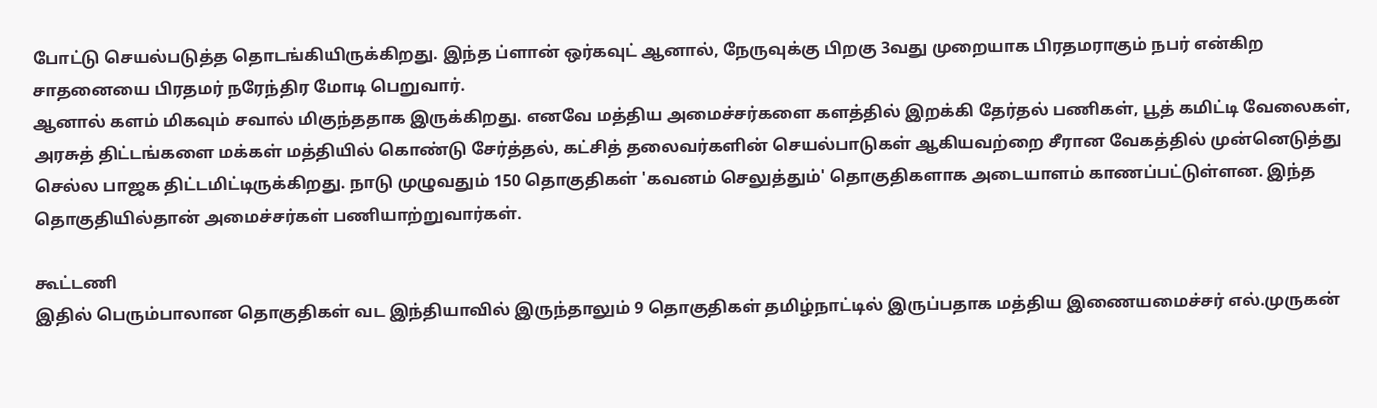போட்டு செயல்படுத்த தொடங்கியிருக்கிறது. இந்த ப்ளான் ஒர்கவுட் ஆனால், நேருவுக்கு பிறகு 3வது முறையாக பிரதமராகும் நபர் என்கிற சாதனையை பிரதமர் நரேந்திர மோடி பெறுவார்.
ஆனால் களம் மிகவும் சவால் மிகுந்ததாக இருக்கிறது. எனவே மத்திய அமைச்சர்களை களத்தில் இறக்கி தேர்தல் பணிகள், பூத் கமிட்டி வேலைகள், அரசுத் திட்டங்களை மக்கள் மத்தியில் கொண்டு சேர்த்தல், கட்சித் தலைவர்களின் செயல்பாடுகள் ஆகியவற்றை சீரான வேகத்தில் முன்னெடுத்து செல்ல பாஜக திட்டமிட்டிருக்கிறது. நாடு முழுவதும் 150 தொகுதிகள் 'கவனம் செலுத்தும்' தொகுதிகளாக அடையாளம் காணப்பட்டுள்ளன. இந்த தொகுதியில்தான் அமைச்சர்கள் பணியாற்றுவார்கள்.

கூட்டணி
இதில் பெரும்பாலான தொகுதிகள் வட இந்தியாவில் இருந்தாலும் 9 தொகுதிகள் தமிழ்நாட்டில் இருப்பதாக மத்திய இணையமைச்சர் எல்.முருகன்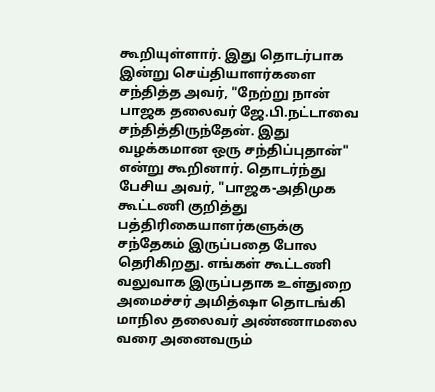கூறியுள்ளார். இது தொடர்பாக இன்று செய்தியாளர்களை சந்தித்த அவர், "நேற்று நான் பாஜக தலைவர் ஜே.பி.நட்டாவை சந்தித்திருந்தேன். இது வழக்கமான ஒரு சந்திப்புதான்" என்று கூறினார். தொடர்ந்து பேசிய அவர், "பாஜக-அதிமுக கூட்டணி குறித்து பத்திரிகையாளர்களுக்கு சந்தேகம் இருப்பதை போல தெரிகிறது. எங்கள் கூட்டணி வலுவாக இருப்பதாக உள்துறை அமைச்சர் அமித்ஷா தொடங்கி மாநில தலைவர் அண்ணாமலை வரை அனைவரும்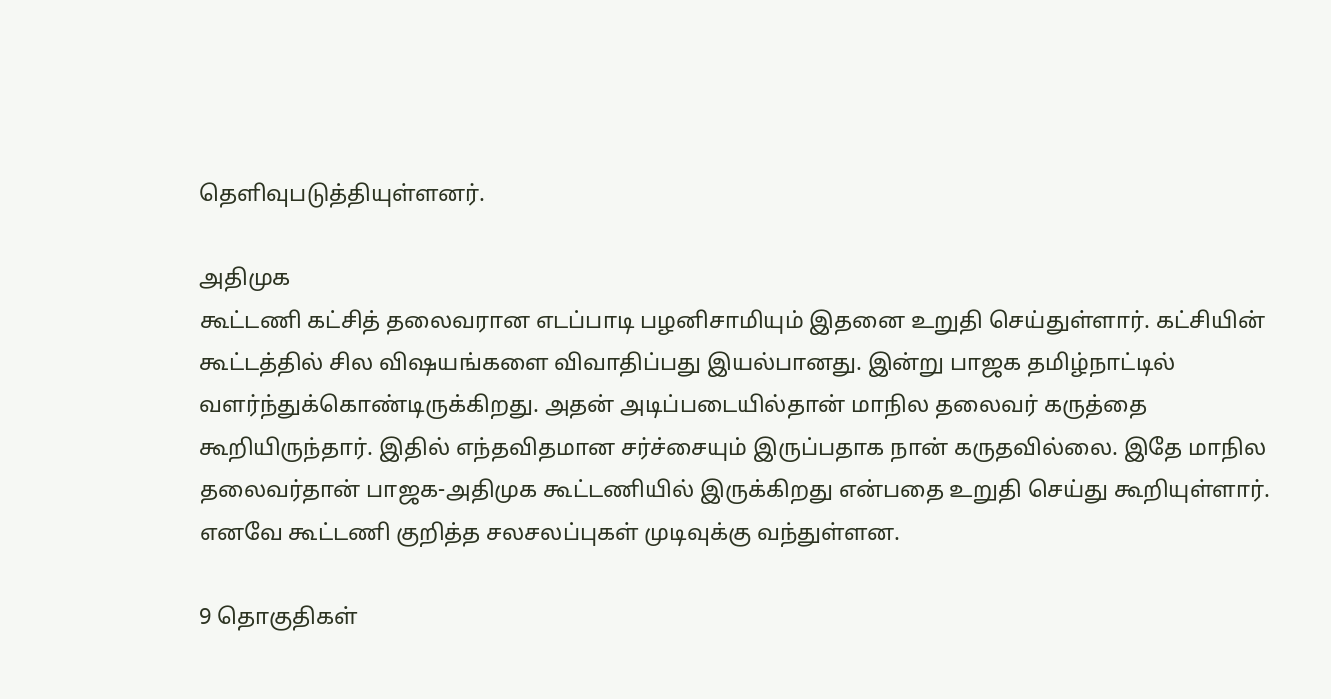தெளிவுபடுத்தியுள்ளனர்.

அதிமுக
கூட்டணி கட்சித் தலைவரான எடப்பாடி பழனிசாமியும் இதனை உறுதி செய்துள்ளார். கட்சியின் கூட்டத்தில் சில விஷயங்களை விவாதிப்பது இயல்பானது. இன்று பாஜக தமிழ்நாட்டில் வளர்ந்துக்கொண்டிருக்கிறது. அதன் அடிப்படையில்தான் மாநில தலைவர் கருத்தை கூறியிருந்தார். இதில் எந்தவிதமான சர்ச்சையும் இருப்பதாக நான் கருதவில்லை. இதே மாநில தலைவர்தான் பாஜக-அதிமுக கூட்டணியில் இருக்கிறது என்பதை உறுதி செய்து கூறியுள்ளார். எனவே கூட்டணி குறித்த சலசலப்புகள் முடிவுக்கு வந்துள்ளன.

9 தொகுதிகள்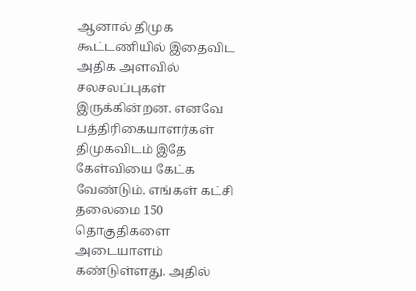ஆனால் திமுக கூட்டணியில் இதைவிட அதிக அளவில் சலசலப்புகள் இருக்கின்றன. எனவே பத்திரிகையாளர்கள் திமுகவிடம் இதே கேள்வியை கேட்க வேண்டும். எங்கள் கட்சி தலைமை 150 தொகுதிகளை அடையாளம் கண்டுள்ளது. அதில்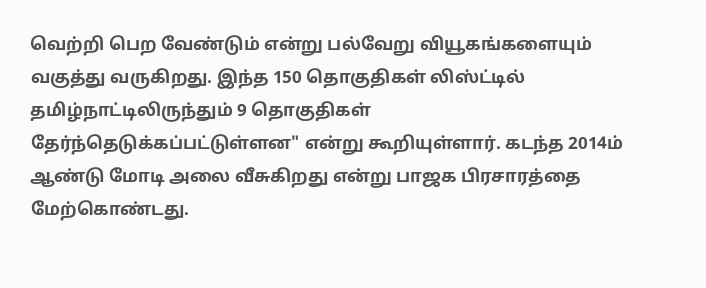வெற்றி பெற வேண்டும் என்று பல்வேறு வியூகங்களையும் வகுத்து வருகிறது. இந்த 150 தொகுதிகள் லிஸ்ட்டில் தமிழ்நாட்டிலிருந்தும் 9 தொகுதிகள் தேர்ந்தெடுக்கப்பட்டுள்ளன" என்று கூறியுள்ளார். கடந்த 2014ம் ஆண்டு மோடி அலை வீசுகிறது என்று பாஜக பிரசாரத்தை மேற்கொண்டது.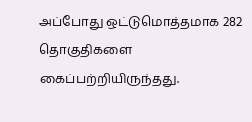அப்போது ஒட்டுமொத்தமாக 282 தொகுதிகளை கைப்பற்றியிருந்தது.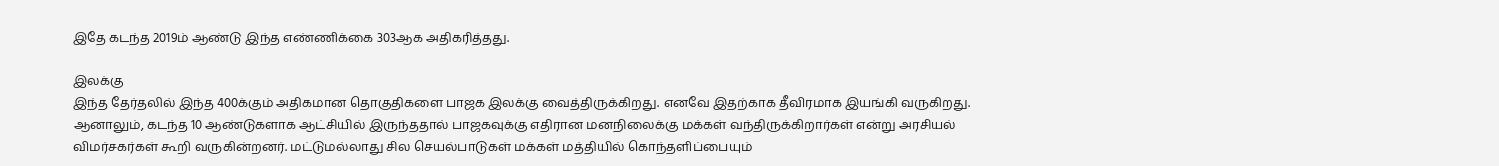இதே கடந்த 2019ம் ஆண்டு இந்த எண்ணிக்கை 303ஆக அதிகரித்தது.

இலக்கு
இந்த தேர்தலில் இந்த 400க்கும் அதிகமான தொகுதிகளை பாஜக இலக்கு வைத்திருக்கிறது. எனவே இதற்காக தீவிரமாக இயங்கி வருகிறது. ஆனாலும், கடந்த 10 ஆண்டுகளாக ஆட்சியில் இருந்ததால் பாஜகவுக்கு எதிரான மனநிலைக்கு மக்கள் வந்திருக்கிறார்கள் என்று அரசியல் விமர்சகர்கள் கூறி வருகின்றனர். மட்டுமல்லாது சில செயல்பாடுகள் மக்கள் மத்தியில் கொந்தளிப்பையும்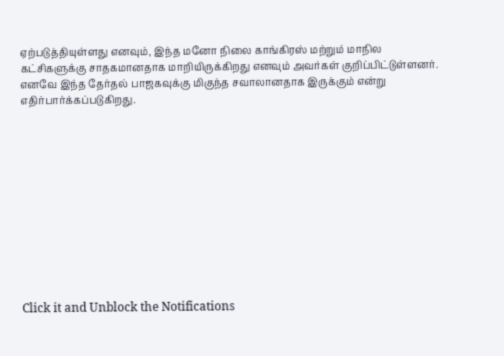ஏற்படுத்தியுள்ளது எனவும், இந்த மனோ நிலை காங்கிரஸ் மற்றும் மாநில கட்சிகளுக்கு சாதகமானதாக மாறியிருக்கிறது எனவும் அவர்கள் குறிப்பிட்டுள்ளனர். எனவே இந்த தேர்தல் பாஜகவுக்கு மிகுந்த சவாலானதாக இருக்கும் என்று எதிர்பார்க்கப்படுகிறது.












Click it and Unblock the Notifications